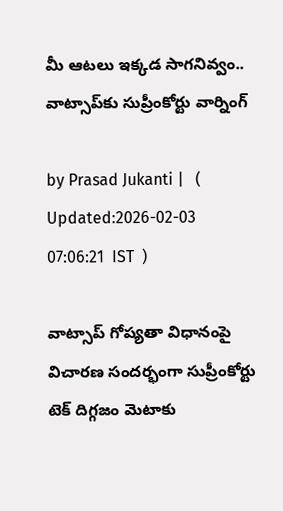మీ ఆటలు ఇక్కడ సాగనివ్వం.. వాట్సాప్‍కు సుప్రీంకోర్టు వార్నింగ్

by Prasad Jukanti |   (  Updated:2026-02-03 07:06:21  IST  )

వాట్సాప్ గోప్యతా విధానంపై విచారణ సందర్భంగా సుప్రీంకోర్టు టెక్ దిగ్గజం మెటాకు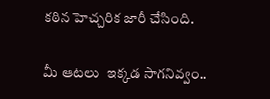కఠిన హెచ్చరిక జారీ చేసింది.

మీ ఆటలు  ఇక్కడ సాగనివ్వం..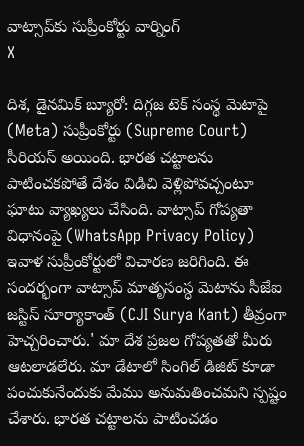వాట్సాప్‍కు సుప్రీంకోర్టు వార్నింగ్
X

దిశ, డైనమిక్ బ్యూరో: దిగ్గజ టెక్ సంస్థ మెటాపై (Meta) సుప్రీంకోర్టు (Supreme Court) సీరియస్ అయింది. భారత చట్టాలను పాటించకపోతే దేశం విడిచి వెళ్లిపోవచ్చంటూ ఘాటు వ్యాఖ్యలు చేసింది. వాట్సాప్ గోప్యతా విధానంపై (WhatsApp Privacy Policy) ఇవాళ సుప్రీంకోర్టులో విచారణ జరిగింది. ఈ సందర్భంగా వాట్సాప్ మాతృసంస్ధ మెటాను సీజేఐ జస్టిస్ సూర్యాకాంత్ (CJI Surya Kant) తీవ్రంగా హెచ్చరించారు.' మా దేశ ప్రజల గోప్యతతో మీరు ఆటలాడలేరు. మా డేటాలో సింగిల్ డిజిట్ కూడా పంచుకునేందుకు మేము అనుమతించమని స్పష్టం చేశారు. భారత చట్టాలను పాటించడం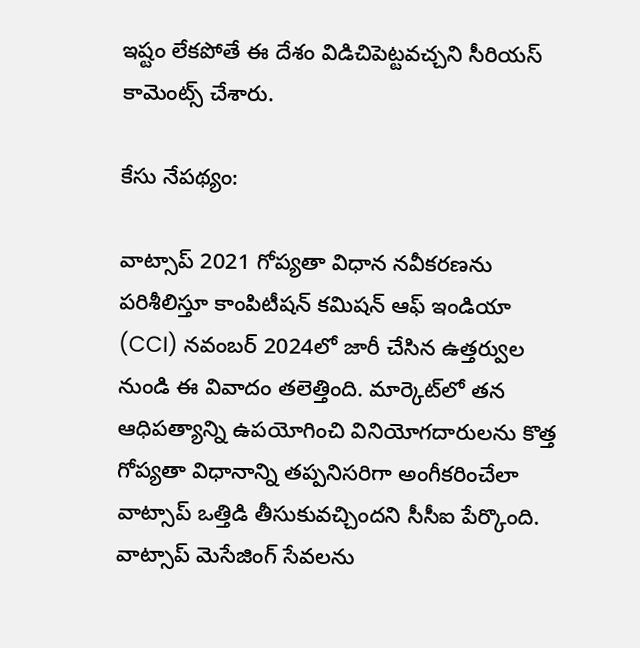ఇష్టం లేకపోతే ఈ దేశం విడిచిపెట్టవచ్చని సీరియస్ కామెంట్స్ చేశారు.

కేసు నేపథ్యం:

వాట్సాప్ 2021 గోప్యతా విధాన నవీకరణను పరిశీలిస్తూ కాంపిటీషన్ కమిషన్ ఆఫ్ ఇండియా (CCI) నవంబర్ 2024లో జారీ చేసిన ఉత్తర్వుల నుండి ఈ వివాదం తలెత్తింది. మార్కెట్‌లో తన ఆధిపత్యాన్ని ఉపయోగించి వినియోగదారులను కొత్త గోప్యతా విధానాన్ని తప్పనిసరిగా అంగీకరించేలా వాట్సాప్ ఒత్తిడి తీసుకువచ్చిందని సీసీఐ పేర్కొంది. వాట్సాప్ మెసేజింగ్ సేవలను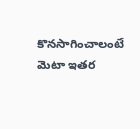కొనసాగించాలంటే మెటా ఇతర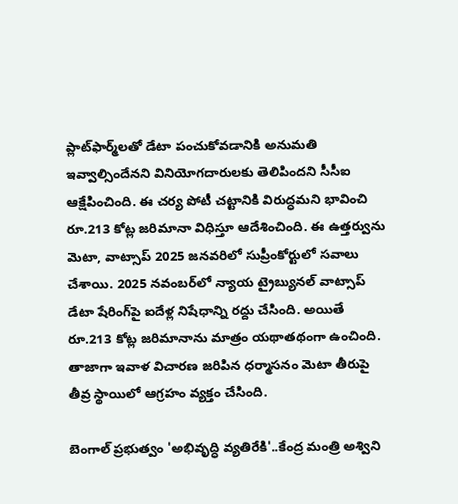ప్లాట్‌ఫార్మ్‌లతో డేటా పంచుకోవడానికి అనుమతి ఇవ్వాల్సిందేనని వినియోగదారులకు తెలిపిందని సీసీఐ ఆక్షేపించింది. ఈ చర్య పోటీ చట్టానికి విరుద్ధమని భావించి రూ.213 కోట్ల జరిమానా విధిస్తూ ఆదేశించింది. ఈ ఉత్తర్వును మెటా, వాట్సాప్ 2025 జనవరిలో సుప్రీంకోర్టులో సవాలు చేశాయి. 2025 నవంబర్‌లో న్యాయ ట్రైబ్యునల్ వాట్సాప్ డేటా షేరింగ్‌పై ఐదేళ్ల నిషేధాన్ని రద్దు చేసింది. అయితే రూ.213 కోట్ల జరిమానాను మాత్రం యథాతథంగా ఉంచింది. తాజాగా ఇవాళ విచారణ జరిపిన ధర్మాసనం మెటా తీరుపై తీవ్ర స్థాయిలో ఆగ్రహం వ్యక్తం చేసింది.

బెంగాల్ ప్రభుత్వం 'అభివృద్ధి వ్యతిరేకి'..కేంద్ర మంత్రి అశ్విని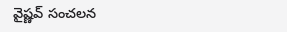వైష్ణవ్ సంచలన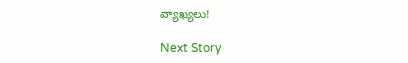వ్యాఖ్యలు!

Next Story